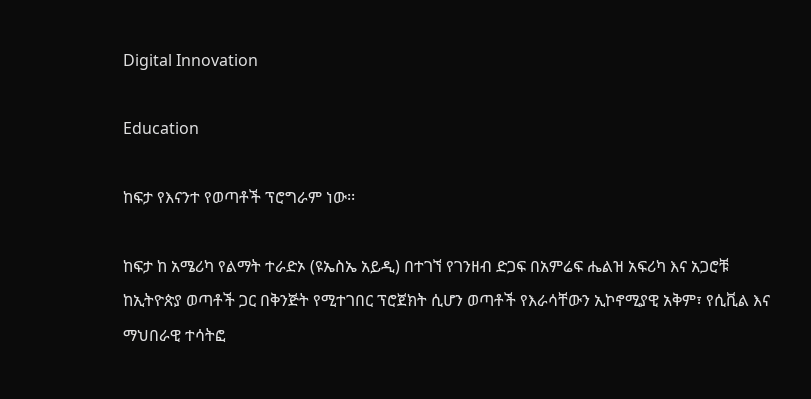Digital Innovation

Education

ከፍታ የእናንተ የወጣቶች ፕሮግራም ነው፡፡

ከፍታ ከ አሜሪካ የልማት ተራድኦ (ዩኤስኤ አይዲ) በተገኘ የገንዘብ ድጋፍ በአምሬፍ ሔልዝ አፍሪካ እና አጋሮቹ
ከኢትዮጵያ ወጣቶች ጋር በቅንጅት የሚተገበር ፕሮጀክት ሲሆን ወጣቶች የእራሳቸውን ኢኮኖሚያዊ አቅም፣ የሲቪል እና
ማህበራዊ ተሳትፎ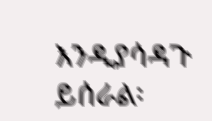እንዲያሳዳጉ ይሰራል፡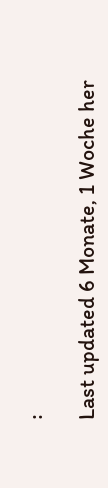፡

Last updated 6 Monate, 1 Woche her